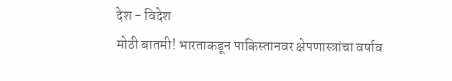देश - विदेश
मोठी बातमी! भारताकडून पाकिस्तानवर क्षेपणास्त्रांचा वर्षाव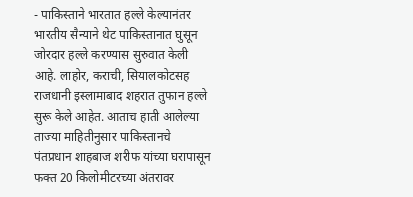- पाकिस्ताने भारतात हल्ले केल्यानंतर भारतीय सैन्याने थेट पाकिस्तानात घुसून जोरदार हल्ले करण्यास सुरुवात केली आहे. लाहोर, कराची, सियालकोटसह राजधानी इस्लामाबाद शहरात तुफान हल्ले सुरू केले आहेत. आताच हाती आलेल्या ताज्या माहितीनुसार पाकिस्तानचे पंतप्रधान शाहबाज शरीफ यांच्या घरापासून फक्त 20 किलोमीटरच्या अंतरावर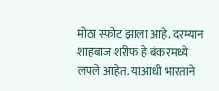मोठा स्फोट झाला आहे. दरम्यान शाहबाज शरीफ हे बंकरमध्ये लपले आहेत. याआधी भारताने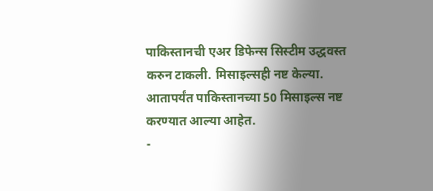पाकिस्तानची एअर डिफेन्स सिस्टीम उद्धवस्त करुन टाकली. मिसाइल्सही नष्ट केल्या. आतापर्यंत पाकिस्तानच्या 50 मिसाइल्स नष्ट करण्यात आल्या आहेत.
-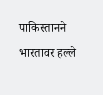पाकिस्तानने भारतावर हल्ले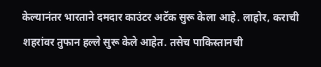केल्यानंतर भारताने दमदार काउंटर अटॅक सुरू केला आहे. लाहोर, कराची शहरांवर तुफान हल्ले सुरू केले आहेत. तसेच पाकिस्तानची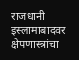राजधानी इस्लामाबादवर क्षेपणास्त्रांचा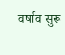वर्षाव सुरू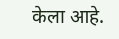केला आहे.